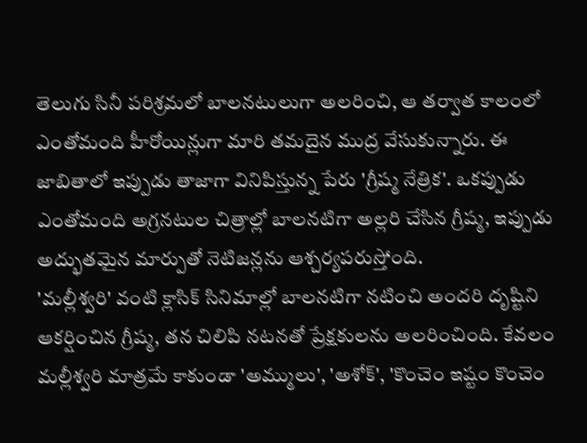తెలుగు సినీ పరిశ్రమలో బాలనటులుగా అలరించి, ఆ తర్వాత కాలంలో ఎంతోమంది హీరోయిన్లుగా మారి తమదైన ముద్ర వేసుకున్నారు. ఈ జాబితాలో ఇప్పుడు తాజాగా వినిపిస్తున్న పేరు 'గ్రీష్మ నేత్రిక'. ఒకప్పుడు ఎంతోమంది అగ్రనటుల చిత్రాల్లో బాలనటిగా అల్లరి చేసిన గ్రీష్మ, ఇప్పుడు అద్భుతమైన మార్పుతో నెటిజన్లను ఆశ్చర్యపరుస్తోంది.
'మల్లీశ్వరి' వంటి క్లాసిక్ సినిమాల్లో బాలనటిగా నటించి అందరి దృష్టిని ఆకర్షించిన గ్రీష్మ, తన చిలిపి నటనతో ప్రేక్షకులను అలరించింది. కేవలం మల్లీశ్వరి మాత్రమే కాకుండా 'అమ్ములు', 'అశోక్', 'కొంచెం ఇష్టం కొంచెం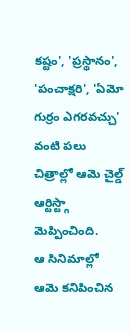కష్టం', 'ప్రస్థానం', 'పంచాక్షరి', 'ఏమో గుర్రం ఎగరవచ్చు' వంటి పలు చిత్రాల్లో ఆమె చైల్డ్ ఆర్టిస్ట్గా మెప్పించింది.
ఆ సినిమాల్లో ఆమె కనిపించిన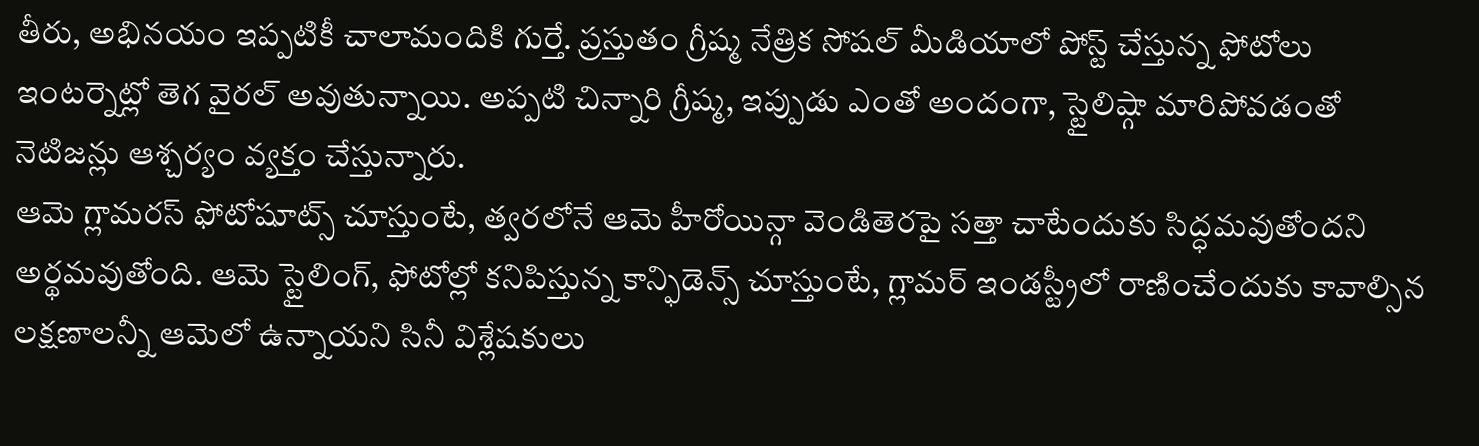తీరు, అభినయం ఇప్పటికీ చాలామందికి గుర్తే. ప్రస్తుతం గ్రీష్మ నేత్రిక సోషల్ మీడియాలో పోస్ట్ చేస్తున్న ఫోటోలు ఇంటర్నెట్లో తెగ వైరల్ అవుతున్నాయి. అప్పటి చిన్నారి గ్రీష్మ, ఇప్పుడు ఎంతో అందంగా, స్టైలిష్గా మారిపోవడంతో నెటిజన్లు ఆశ్చర్యం వ్యక్తం చేస్తున్నారు.
ఆమె గ్లామరస్ ఫోటోషూట్స్ చూస్తుంటే, త్వరలోనే ఆమె హీరోయిన్గా వెండితెరపై సత్తా చాటేందుకు సిద్ధమవుతోందని అర్థమవుతోంది. ఆమె స్టైలింగ్, ఫోటోల్లో కనిపిస్తున్న కాన్ఫిడెన్స్ చూస్తుంటే, గ్లామర్ ఇండస్ట్రీలో రాణించేందుకు కావాల్సిన లక్షణాలన్నీ ఆమెలో ఉన్నాయని సినీ విశ్లేషకులు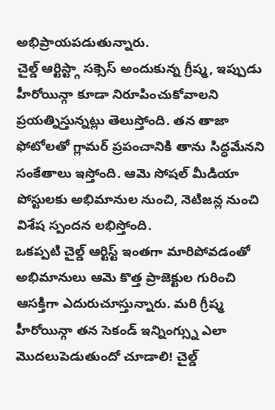అభిప్రాయపడుతున్నారు.
చైల్డ్ ఆర్టిస్ట్గా సక్సెస్ అందుకున్న గ్రీష్మ, ఇప్పుడు హీరోయిన్గా కూడా నిరూపించుకోవాలని ప్రయత్నిస్తున్నట్లు తెలుస్తోంది. తన తాజా ఫోటోలతో గ్లామర్ ప్రపంచానికి తాను సిద్ధమేనని సంకేతాలు ఇస్తోంది. ఆమె సోషల్ మీడియా పోస్టులకు అభిమానుల నుంచి, నెటిజన్ల నుంచి విశేష స్పందన లభిస్తోంది.
ఒకప్పటి చైల్డ్ ఆర్టిస్ట్ ఇంతగా మారిపోవడంతో అభిమానులు ఆమె కొత్త ప్రాజెక్టుల గురించి ఆసక్తిగా ఎదురుచూస్తున్నారు. మరి గ్రీష్మ హీరోయిన్గా తన సెకండ్ ఇన్నింగ్స్ను ఎలా మొదలుపెడుతుందో చూడాలి! చైల్డ్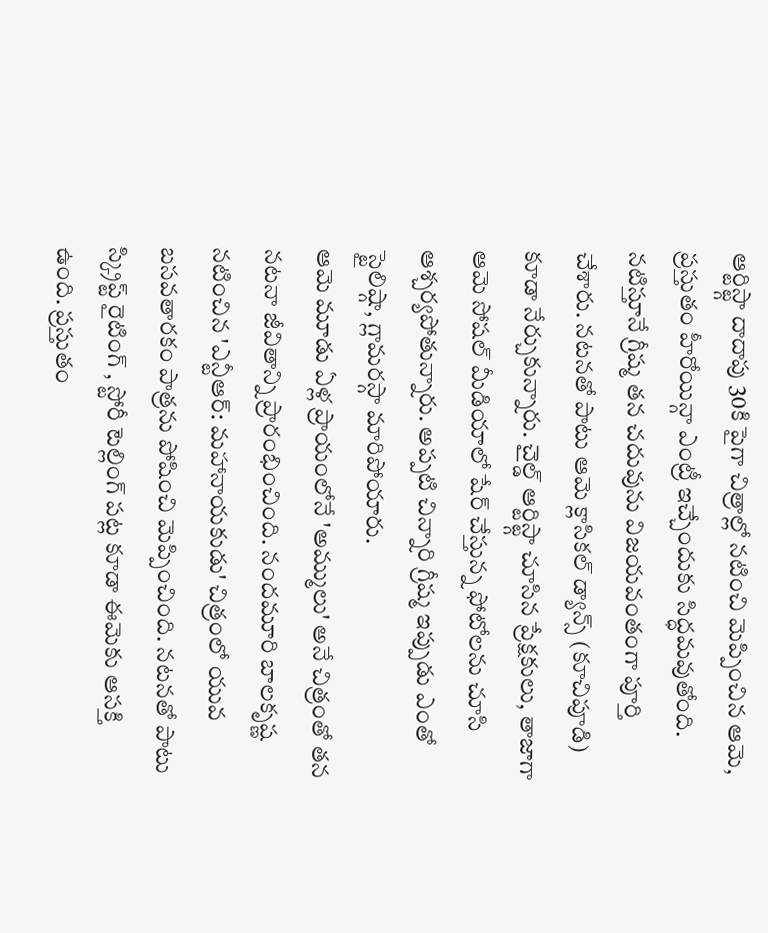ఆర్టిస్ట్గా దాదాపు 30కి పైగా చిత్రాల్లో నటించి మెప్పించిన ఆమె, ప్రస్తుతం హీరోయిన్గా ఎంట్రీ ఇచ్చేందుకు సిద్ధమవుతోంది.
నటిస్తూనే గ్రీష్మ తన చదువును విజయవంతంగా పూర్తి చేశారు. నటనతో పాటు ఆమె క్లాసికల్ డ్యాన్స్ (కూచిపూడి) కూడా నేర్చుకున్నారు. చైల్డ్ ఆర్టిస్ట్గా చూసిన ప్రేక్షకులు, తాజాగా ఆమె సోషల్ మీడియాలో షేర్ చేస్తున్న ఫోటోలను చూసి ఆశ్చర్యపోతున్నారు. అప్పటి చిన్నారి గ్రీష్మ ఇప్పుడు ఎంతో స్టైలిష్గా, గ్లామరస్గా మారిపోయారు.
ఆమె మూడు ఏళ్ల ప్రాయంలోనే 'అమ్ములు' అనే చిత్రంతో తన నటనా జీవితాన్ని ప్రారంభించింది. నందమూరి బాలకృష్ణ నటించిన 'ఎన్టీఆర్: మహానాయకుడు' చిత్రంలో యువ బసవతారకం పాత్రను పోషించి మెప్పించింది. నటనతో పాటు స్క్రిప్ట్ రైటింగ్ , స్టోరీ టెల్లింగ్ పట్ల కూడా ఈమెకు ఆసక్తి ఉంది. ప్రస్తుతం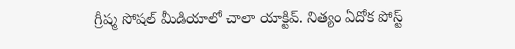గ్రీష్మ సోషల్ మీడియాలో చాలా యాక్టివ్. నిత్యం ఏదోక పోస్ట్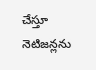చేస్తూ నెటిజన్లను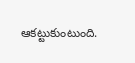ఆకట్టుకుంటుంది.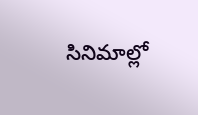సినిమాల్లో